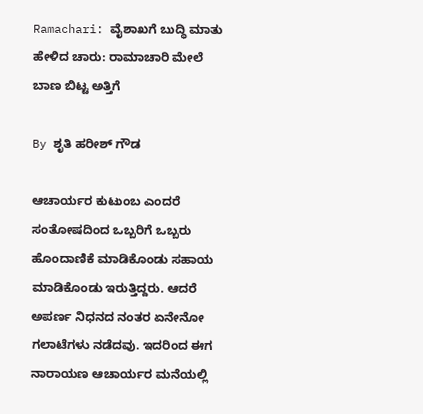Ramachari: ವೈಶಾಖಗೆ ಬುದ್ಧಿ ಮಾತು ಹೇಳಿದ ಚಾರು: ರಾಮಾಚಾರಿ ಮೇಲೆ ಬಾಣ ಬಿಟ್ಟ ಅತ್ತಿಗೆ

By ಶೃತಿ ಹರೀಶ್ ಗೌಡ

ಆಚಾರ್ಯರ ಕುಟುಂಬ ಎಂದರೆ ಸಂತೋಷದಿಂದ ಒಬ್ಬರಿಗೆ ಒಬ್ಬರು ಹೊಂದಾಣಿಕೆ ಮಾಡಿಕೊಂಡು ಸಹಾಯ ಮಾಡಿಕೊಂಡು ಇರುತ್ತಿದ್ದರು. ಆದರೆ ಅಪರ್ಣ ನಿಧನದ ನಂತರ ಏನೇನೋ ಗಲಾಟೆಗಳು ನಡೆದವು. ಇದರಿಂದ ಈಗ ನಾರಾಯಣ ಆಚಾರ್ಯರ ಮನೆಯಲ್ಲಿ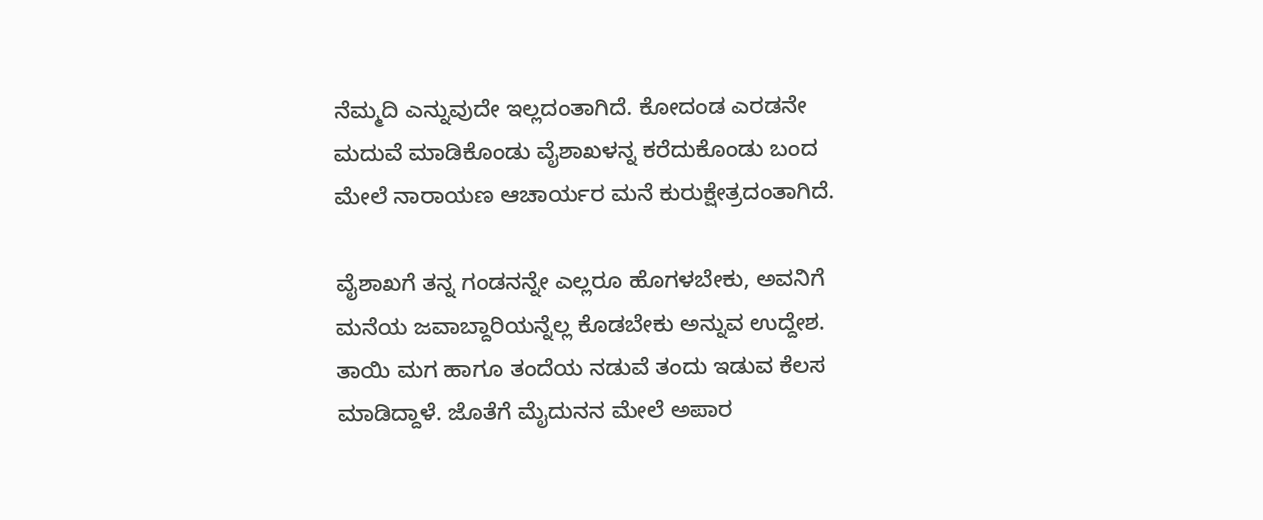ನೆಮ್ಮದಿ ಎನ್ನುವುದೇ ಇಲ್ಲದಂತಾಗಿದೆ. ಕೋದಂಡ ಎರಡನೇ ಮದುವೆ ಮಾಡಿಕೊಂಡು ವೈಶಾಖಳನ್ನ ಕರೆದುಕೊಂಡು ಬಂದ ಮೇಲೆ ನಾರಾಯಣ ಆಚಾರ್ಯರ ಮನೆ ಕುರುಕ್ಷೇತ್ರದಂತಾಗಿದೆ.

ವೈಶಾಖಗೆ ತನ್ನ ಗಂಡನನ್ನೇ ಎಲ್ಲರೂ ಹೊಗಳಬೇಕು, ಅವನಿಗೆ ಮನೆಯ ಜವಾಬ್ದಾರಿಯನ್ನೆಲ್ಲ ಕೊಡಬೇಕು ಅನ್ನುವ ಉದ್ದೇಶ. ತಾಯಿ ಮಗ ಹಾಗೂ ತಂದೆಯ ನಡುವೆ ತಂದು ಇಡುವ ಕೆಲಸ ಮಾಡಿದ್ದಾಳೆ. ಜೊತೆಗೆ ಮೈದುನನ ಮೇಲೆ ಅಪಾರ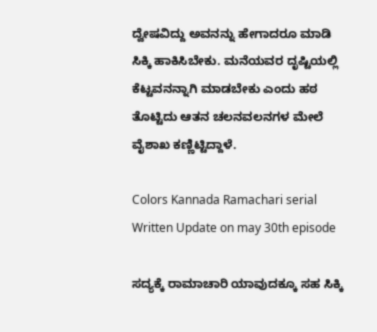ದ್ವೇಷವಿದ್ದು ಅವನನ್ನು ಹೇಗಾದರೂ ಮಾಡಿ ಸಿಕ್ಕಿ ಹಾಕಿಸಿಬೇಕು. ಮನೆಯವರ ದೃಷ್ಟಿಯಲ್ಲಿ ಕೆಟ್ಟವನನ್ನಾಗಿ ಮಾಡಬೇಕು ಎಂದು ಹಠ ತೊಟ್ಟಿದು ಆತನ ಚಲನವಲನಗಳ ಮೇಲೆ ವೈಶಾಖ ಕಣ್ಣಿಟ್ಟಿದ್ದಾಳೆ.

Colors Kannada Ramachari serial Written Update on may 30th episode

ಸದ್ಯಕ್ಕೆ ರಾಮಾಚಾರಿ ಯಾವುದಕ್ಕೂ ಸಹ ಸಿಕ್ಕಿ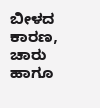ಬೀಳದ ಕಾರಣ, ಚಾರು ಹಾಗೂ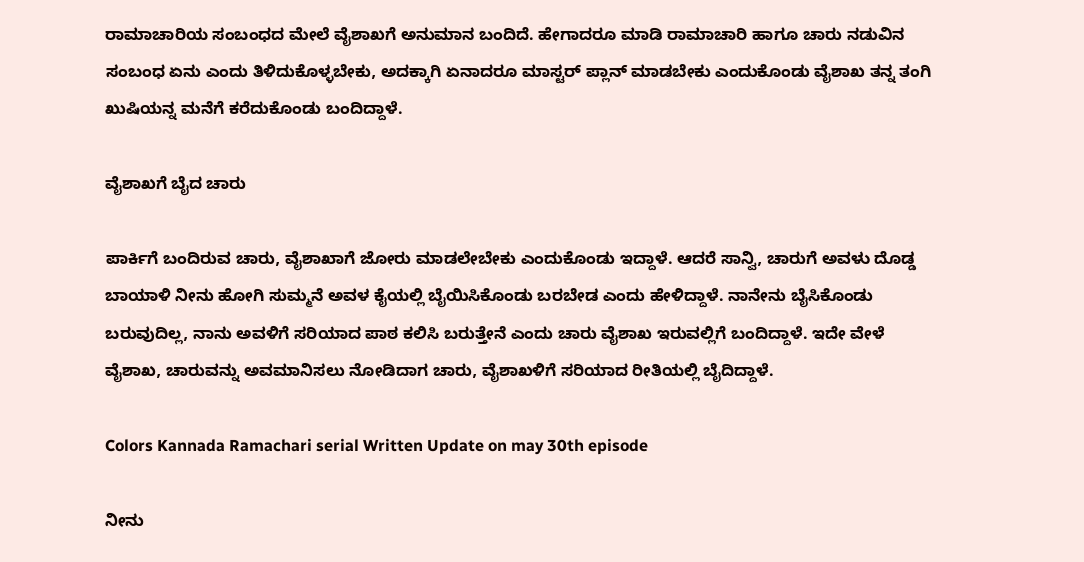ರಾಮಾಚಾರಿಯ ಸಂಬಂಧದ ಮೇಲೆ ವೈಶಾಖಗೆ ಅನುಮಾನ ಬಂದಿದೆ. ಹೇಗಾದರೂ ಮಾಡಿ ರಾಮಾಚಾರಿ ಹಾಗೂ ಚಾರು ನಡುವಿನ ಸಂಬಂಧ ಏನು ಎಂದು ತಿಳಿದುಕೊಳ್ಳಬೇಕು, ಅದಕ್ಕಾಗಿ ಏನಾದರೂ ಮಾಸ್ಟರ್ ಪ್ಲಾನ್ ಮಾಡಬೇಕು ಎಂದುಕೊಂಡು ವೈಶಾಖ ತನ್ನ ತಂಗಿ ಖುಷಿಯನ್ನ ಮನೆಗೆ ಕರೆದುಕೊಂಡು ಬಂದಿದ್ದಾಳೆ.

ವೈಶಾಖಗೆ ಬೈದ ಚಾರು

ಪಾರ್ಕಿಗೆ ಬಂದಿರುವ ಚಾರು, ವೈಶಾಖಾಗೆ ಜೋರು ಮಾಡಲೇಬೇಕು ಎಂದುಕೊಂಡು ಇದ್ದಾಳೆ. ಆದರೆ ಸಾನ್ವಿ, ಚಾರುಗೆ ಅವಳು ದೊಡ್ಡ ಬಾಯಾಳಿ ನೀನು ಹೋಗಿ ಸುಮ್ಮನೆ ಅವಳ ಕೈಯಲ್ಲಿ ಬೈಯಿಸಿಕೊಂಡು ಬರಬೇಡ ಎಂದು ಹೇಳಿದ್ದಾಳೆ. ನಾನೇನು ಬೈಸಿಕೊಂಡು ಬರುವುದಿಲ್ಲ, ನಾನು ಅವಳಿಗೆ ಸರಿಯಾದ ಪಾಠ ಕಲಿಸಿ ಬರುತ್ತೇನೆ ಎಂದು ಚಾರು ವೈಶಾಖ ಇರುವಲ್ಲಿಗೆ ಬಂದಿದ್ದಾಳೆ. ಇದೇ ವೇಳೆ ವೈಶಾಖ, ಚಾರುವನ್ನು ಅವಮಾನಿಸಲು ನೋಡಿದಾಗ ಚಾರು, ವೈಶಾಖಳಿಗೆ ಸರಿಯಾದ ರೀತಿಯಲ್ಲಿ ಬೈದಿದ್ದಾಳೆ.

Colors Kannada Ramachari serial Written Update on may 30th episode

ನೀನು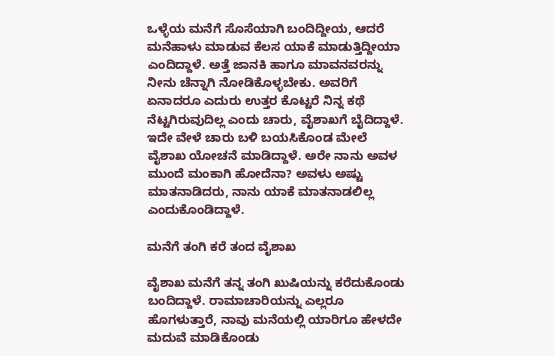ಒಳ್ಳೆಯ ಮನೆಗೆ ಸೊಸೆಯಾಗಿ ಬಂದಿದ್ದೀಯ, ಆದರೆ ಮನೆಹಾಳು ಮಾಡುವ ಕೆಲಸ ಯಾಕೆ ಮಾಡುತ್ತಿದ್ದೀಯಾ ಎಂದಿದ್ದಾಳೆ. ಅತ್ತೆ ಜಾನಕಿ ಹಾಗೂ ಮಾವನವರನ್ನು ನೀನು ಚೆನ್ನಾಗಿ ನೋಡಿಕೊಳ್ಳಬೇಕು. ಅವರಿಗೆ ಏನಾದರೂ ಎದುರು ಉತ್ತರ ಕೊಟ್ಟರೆ ನಿನ್ನ ಕಥೆ ನೆಟ್ಟಗಿರುವುದಿಲ್ಲ ಎಂದು ಚಾರು, ವೈಶಾಖಗೆ ಬೈದಿದ್ದಾಳೆ. ಇದೇ ವೇಳೆ ಚಾರು ಬಳಿ ಬಯಸಿಕೊಂಡ ಮೇಲೆ ವೈಶಾಖ ಯೋಚನೆ ಮಾಡಿದ್ದಾಳೆ. ಅರೇ ನಾನು ಅವಳ ಮುಂದೆ ಮಂಕಾಗಿ ಹೋದೆನಾ? ಅವಳು ಅಷ್ಟು ಮಾತನಾಡಿದರು, ನಾನು ಯಾಕೆ ಮಾತನಾಡಲಿಲ್ಲ ಎಂದುಕೊಂಡಿದ್ದಾಳೆ.

ಮನೆಗೆ ತಂಗಿ ಕರೆ ತಂದ ವೈಶಾಖ

ವೈಶಾಖ ಮನೆಗೆ ತನ್ನ ತಂಗಿ ಖುಷಿಯನ್ನು ಕರೆದುಕೊಂಡು ಬಂದಿದ್ದಾಳೆ. ರಾಮಾಚಾರಿಯನ್ನು ಎಲ್ಲರೂ ಹೊಗಳುತ್ತಾರೆ, ನಾವು ಮನೆಯಲ್ಲಿ ಯಾರಿಗೂ ಹೇಳದೇ ಮದುವೆ ಮಾಡಿಕೊಂಡು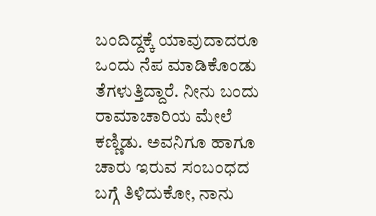ಬಂದಿದ್ದಕ್ಕೆ ಯಾವುದಾದರೂ ಒಂದು ನೆಪ ಮಾಡಿಕೊಂಡು ತೆಗಳುತ್ತಿದ್ದಾರೆ. ನೀನು ಬಂದು ರಾಮಾಚಾರಿಯ ಮೇಲೆ ಕಣ್ಣಿಡು. ಅವನಿಗೂ ಹಾಗೂ ಚಾರು ಇರುವ ಸಂಬಂಧದ ಬಗ್ಗೆ ತಿಳಿದುಕೋ, ನಾನು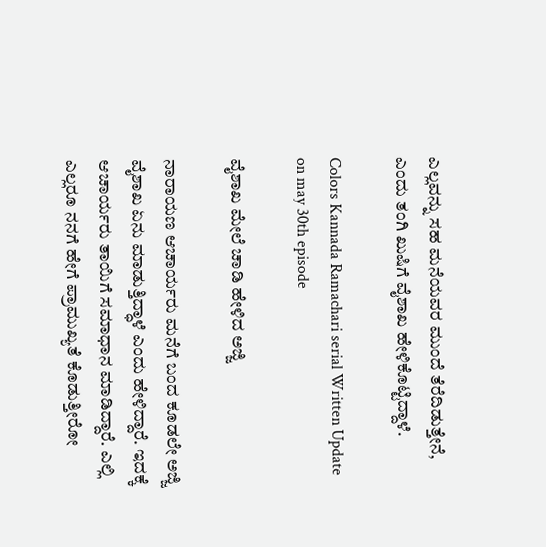ಎಲ್ಲವನ್ನು ಸಹ ಮನೆಯವರ ಮುಂದೆ ತೆರೆದಿಡುತ್ತೇನೆ, ಎಂದು ತಂಗಿ ಖುಷಿಗೆ ವೈಶಾಖ ಹೇಳಿಕೊಟ್ಟಿದ್ದಾಳೆ.

Colors Kannada Ramachari serial Written Update on may 30th episode

ವೈಶಾಖ ಮೇಲೆ ಚಾಡಿ ಹೇಳಿದ ಅಜ್ಜಿ

ನಾರಾಯಣ ಆಚಾರ್ಯರು ಮನೆಗೆ ಬಂದ ಕೂಡಲೇ ಅಜ್ಜಿ ವೈಶಾಖ ಏನು ಮಾಡುತ್ತಿದ್ಧಾಳೆ ಎಂದು ಹೇಳಿದ್ದಾರೆ. ಇದಕ್ಕೆ ಆಚಾರ್ಯರು ತಾಯಿಗೆ ಸಮಾಧಾನ ಮಾಡಿದ್ದಾರೆ. ಎಲ್ಲಿ ಎಲ್ಲರೂ ನನಗೆ ಹೇಗೆ ಪ್ರಾಮುಖ್ಯತೆ ಕೊಡುತ್ತೀರೋ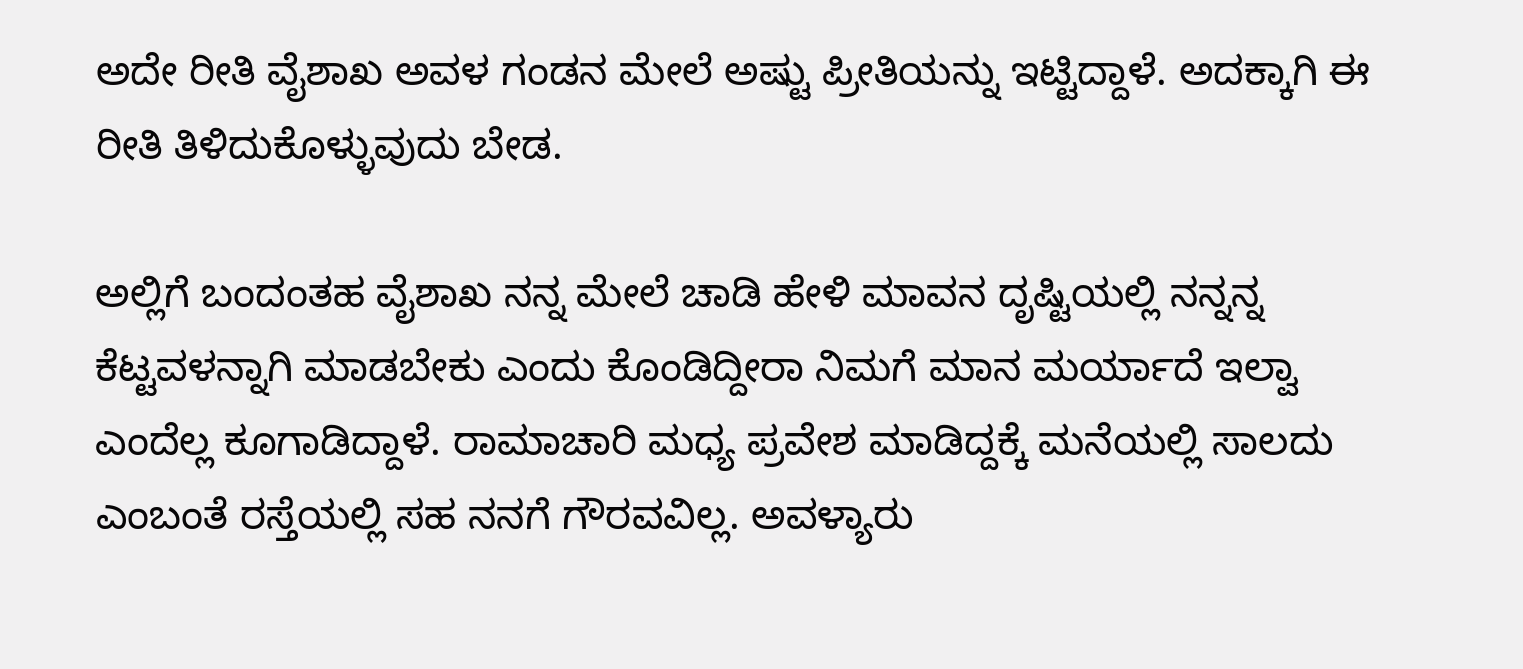ಅದೇ ರೀತಿ ವೈಶಾಖ ಅವಳ ಗಂಡನ ಮೇಲೆ ಅಷ್ಟು ಪ್ರೀತಿಯನ್ನು ಇಟ್ಟಿದ್ದಾಳೆ. ಅದಕ್ಕಾಗಿ ಈ ರೀತಿ ತಿಳಿದುಕೊಳ್ಳುವುದು ಬೇಡ.

ಅಲ್ಲಿಗೆ ಬಂದಂತಹ ವೈಶಾಖ ನನ್ನ ಮೇಲೆ ಚಾಡಿ ಹೇಳಿ ಮಾವನ ದೃಷ್ಟಿಯಲ್ಲಿ ನನ್ನನ್ನ ಕೆಟ್ಟವಳನ್ನಾಗಿ ಮಾಡಬೇಕು ಎಂದು ಕೊಂಡಿದ್ದೀರಾ ನಿಮಗೆ ಮಾನ ಮರ್ಯಾದೆ ಇಲ್ವಾ ಎಂದೆಲ್ಲ ಕೂಗಾಡಿದ್ದಾಳೆ. ರಾಮಾಚಾರಿ ಮಧ್ಯ ಪ್ರವೇಶ ಮಾಡಿದ್ದಕ್ಕೆ ಮನೆಯಲ್ಲಿ ಸಾಲದು ಎಂಬಂತೆ ರಸ್ತೆಯಲ್ಲಿ ಸಹ ನನಗೆ ಗೌರವವಿಲ್ಲ. ಅವಳ್ಯಾರು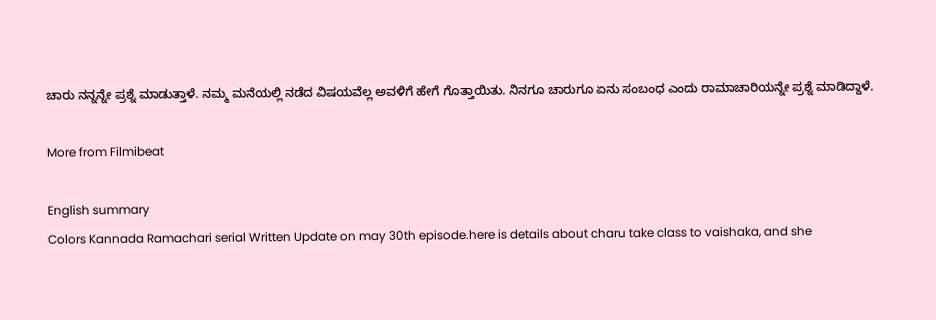ಚಾರು ನನ್ನನ್ನೇ ಪ್ರಶ್ನೆ ಮಾಡುತ್ತಾಳೆ. ನಮ್ಮ ಮನೆಯಲ್ಲಿ ನಡೆದ ವಿಷಯವೆಲ್ಲ ಅವಳಿಗೆ ಹೇಗೆ ಗೊತ್ತಾಯಿತು. ನಿನಗೂ ಚಾರುಗೂ ಏನು ಸಂಬಂಧ ಎಂದು ರಾಮಾಚಾರಿಯನ್ನೇ ಪ್ರಶ್ನೆ ಮಾಡಿದ್ದಾಳೆ.

More from Filmibeat

English summary
Colors Kannada Ramachari serial Written Update on may 30th episode.here is details about charu take class to vaishaka, and she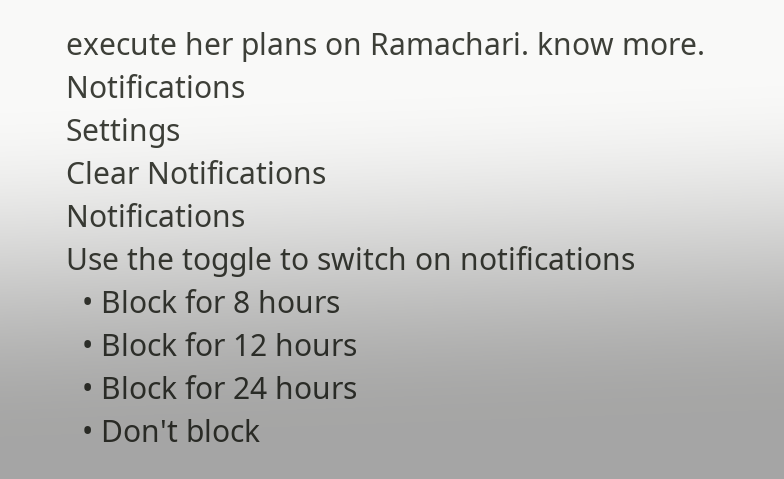execute her plans on Ramachari. know more.
Notifications
Settings
Clear Notifications
Notifications
Use the toggle to switch on notifications
  • Block for 8 hours
  • Block for 12 hours
  • Block for 24 hours
  • Don't block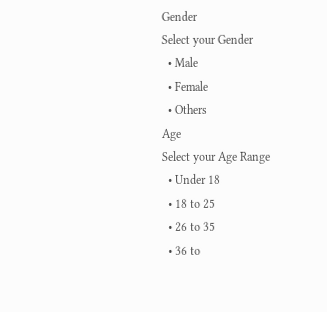Gender
Select your Gender
  • Male
  • Female
  • Others
Age
Select your Age Range
  • Under 18
  • 18 to 25
  • 26 to 35
  • 36 to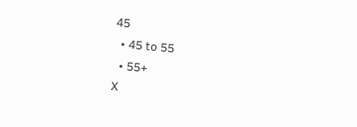45
  • 45 to 55
  • 55+
X